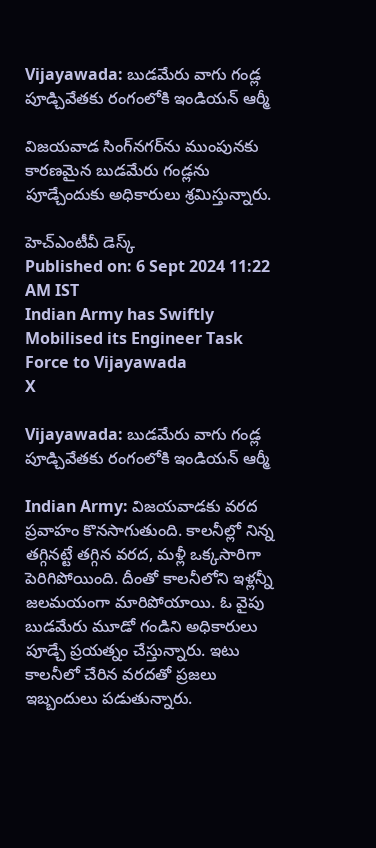Vijayawada: బుడమేరు వాగు గండ్ల పూడ్చివేతకు రంగంలోకి ఇండియన్ ఆర్మీ

విజయవాడ సింగ్‌నగర్‌ను ముంపునకు కారణమైన బుడమేరు గండ్లను పూడ్చేందుకు అధికారులు శ్రమిస్తున్నారు.

హెచ్ఎంటీవీ డెస్క్
Published on: 6 Sept 2024 11:22 AM IST
Indian Army has Swiftly Mobilised its Engineer Task Force to Vijayawada
X

Vijayawada: బుడమేరు వాగు గండ్ల పూడ్చివేతకు రంగంలోకి ఇండియన్ ఆర్మీ

Indian Army: విజయవాడకు వరద ప్రవాహం కొనసాగుతుంది. కాలనీల్లో నిన్న తగ్గినట్టే తగ్గిన వరద, మళ్లీ ఒక్కసారిగా పెరిగిపోయింది. దీంతో కాలనీలోని ఇళ్లన్నీ జలమయంగా మారిపోయాయి. ఓ వైపు బుడమేరు మూడో గండిని అధికారులు పూడ్చే ప్రయత్నం చేస్తున్నారు. ఇటు కాలనీలో చేరిన వరదతో ప్రజలు ఇబ్బందులు పడుతున్నారు.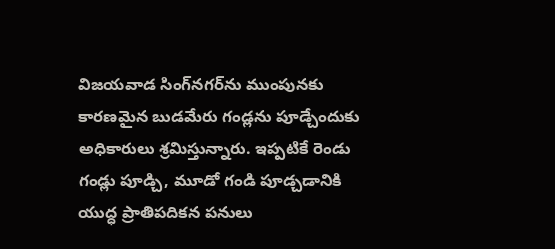విజయవాడ సింగ్‌నగర్‌ను ముంపునకు కారణమైన బుడమేరు గండ్లను పూడ్చేందుకు అధికారులు శ్రమిస్తున్నారు. ఇప్పటికే రెండు గండ్లు పూడ్చి, మూడో గండి పూడ్చడానికి యుద్ధ ప్రాతిపదికన పనులు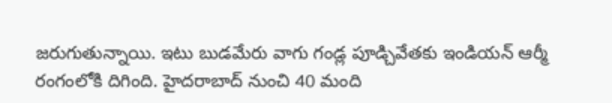జరుగుతున్నాయి. ఇటు బుడమేరు వాగు గండ్ల పూడ్చివేతకు ఇండియన్ ఆర్మీ రంగంలోకి దిగింది. హైదరాబాద్ నుంచి 40 మంది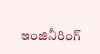ఇంజినీరింగ్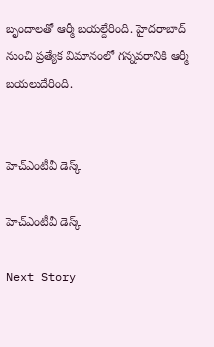బృందాలతో ఆర్మీ బయల్దేరింది. హైదరాబాద్ నుంచి ప్రత్యేక విమానంలో గన్నవరానికి ఆర్మీ బయలుదేరింది.


హెచ్ఎంటీవీ డెస్క్

హెచ్ఎంటీవీ డెస్క్

Next Story